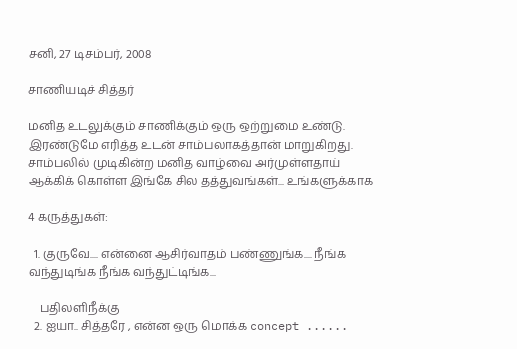சனி, 27 டிசம்பர், 2008

சாணியடிச் சித்தர்

மனித உடலுக்கும் சாணிக்கும் ஒரு ஒற்றுமை உண்டு. இரண்டுமே எரித்த உடன் சாம்பலாகத்தான் மாறுகிறது. சாம்பலில் முடிகின்ற மனித வாழ்வை அர்முள்ளதாய் ஆக்கிக் கொள்ள இங்கே சில தத்துவங்கள்... உங்களுக்காக

4 கருத்துகள்:

  1. குருவே.... என்னை ஆசிர்வாதம் பண்ணுங்க.... நீங்க வந்துடிங்க நீங்க வந்துட்டிங்க...

    பதிலளிநீக்கு
  2. ஐயா.. சித்தரே , என்ன ஒரு மொக்க concept ......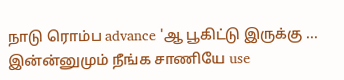நாடு ரொம்ப advance 'ஆ பூகிட்டு இருக்கு ... இன்ன்னுமும் நீங்க சாணியே use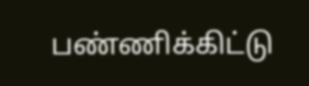பண்ணிக்கிட்டு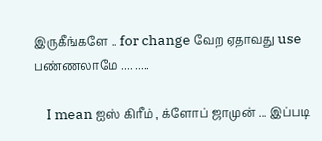இருகீங்களே .. for change வேற ஏதாவது use பண்ணலாமே .... .....

    I mean ஐஸ் கிரீம் , க்ளோப் ஜாமுன் ... இப்படி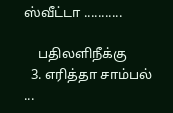ஸ்வீட்டா ...........

    பதிலளிநீக்கு
  3. எரித்தா சாம்பல் ...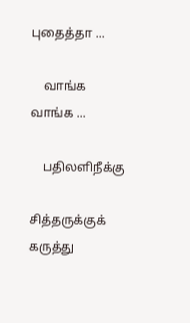புதைத்தா ...

    வாங்க வாங்க ...

    பதிலளிநீக்கு

சித்தருக்குக் கருத்து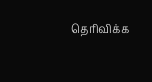தெரிவிக்க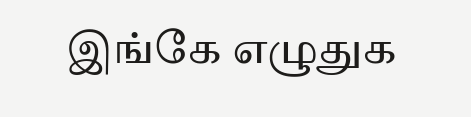இங்கே எழுதுக